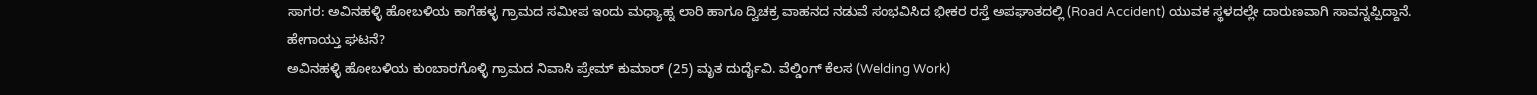ಸಾಗರ: ಅವಿನಹಳ್ಳಿ ಹೋಬಳಿಯ ಕಾಗೆಹಳ್ಳ ಗ್ರಾಮದ ಸಮೀಪ ಇಂದು ಮಧ್ಯಾಹ್ನ ಲಾರಿ ಹಾಗೂ ದ್ವಿಚಕ್ರ ವಾಹನದ ನಡುವೆ ಸಂಭವಿಸಿದ ಭೀಕರ ರಸ್ತೆ ಅಪಘಾತದಲ್ಲಿ (Road Accident) ಯುವಕ ಸ್ಥಳದಲ್ಲೇ ದಾರುಣವಾಗಿ ಸಾವನ್ನಪ್ಪಿದ್ದಾನೆ.
ಹೇಗಾಯ್ತು ಘಟನೆ?
ಅವಿನಹಳ್ಳಿ ಹೋಬಳಿಯ ಕುಂಬಾರಗೊಳ್ಳಿ ಗ್ರಾಮದ ನಿವಾಸಿ ಪ್ರೇಮ್ ಕುಮಾರ್ (25) ಮೃತ ದುರ್ದೈವಿ. ವೆಲ್ಡಿಂಗ್ ಕೆಲಸ (Welding Work)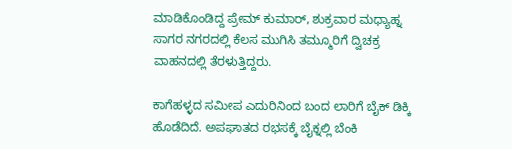ಮಾಡಿಕೊಂಡಿದ್ದ ಪ್ರೇಮ್ ಕುಮಾರ್, ಶುಕ್ರವಾರ ಮಧ್ಯಾಹ್ನ ಸಾಗರ ನಗರದಲ್ಲಿ ಕೆಲಸ ಮುಗಿಸಿ ತಮ್ಮೂರಿಗೆ ದ್ವಿಚಕ್ರ ವಾಹನದಲ್ಲಿ ತೆರಳುತ್ತಿದ್ದರು.

ಕಾಗೆಹಳ್ಳದ ಸಮೀಪ ಎದುರಿನಿಂದ ಬಂದ ಲಾರಿಗೆ ಬೈಕ್ ಡಿಕ್ಕಿ ಹೊಡೆದಿದೆ. ಅಪಘಾತದ ರಭಸಕ್ಕೆ ಬೈಕ್ನಲ್ಲಿ ಬೆಂಕಿ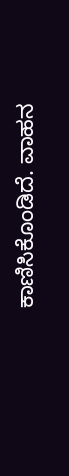ಕಾಣಿಸಿಕೊಂಡಿದೆ. ವಾಹನ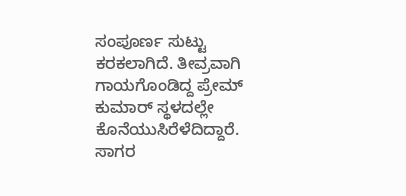ಸಂಪೂರ್ಣ ಸುಟ್ಟು ಕರಕಲಾಗಿದೆ. ತೀವ್ರವಾಗಿ ಗಾಯಗೊಂಡಿದ್ದ ಪ್ರೇಮ್ ಕುಮಾರ್ ಸ್ಥಳದಲ್ಲೇ ಕೊನೆಯುಸಿರೆಳೆದಿದ್ದಾರೆ. ಸಾಗರ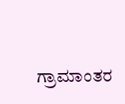ಗ್ರಾಮಾಂತರ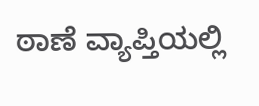ಠಾಣೆ ವ್ಯಾಪ್ತಿಯಲ್ಲಿ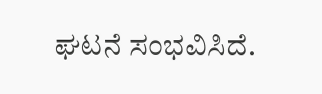ಘಟನೆ ಸಂಭವಿಸಿದೆ.